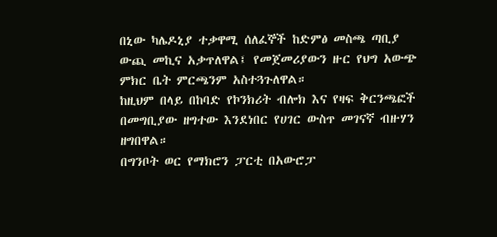በኒው ካሌዶኒያ ተቃዋሚ ሰለፈኞች ከድምፅ መስጫ ጣቢያ ውጪ መኪና አቃጥለዋል፤ የመጀመሪያውን ዙር የህግ አውጭ ምክር ቤት ምርጫንም አስተጓጉለዋል።
ከዚህም በላይ በከባድ የኮንክሪት ብሎክ እና የዛፍ ቅርንጫፎች በመግቢያው ዘግተው እንደነበር የሀገር ውስጥ መገናኛ ብዙሃን ዘግበዋል።
በግንቦት ወር የማክሮን ፓርቲ በአውሮፓ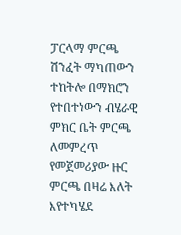ፓርላማ ምርጫ ሽንፈት ማካጠውን ተከትሎ በማክሮን የተበተነውን ብሄራዊ ምክር ቤት ምርጫ ለመምረጥ የመጀመሪያው ዙር ምርጫ በዛሬ እለት እየተካሄደ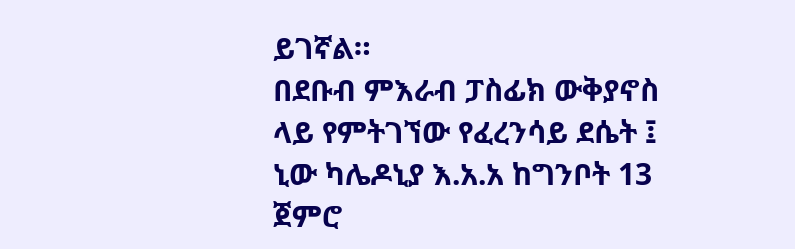ይገኛል።
በደቡብ ምእራብ ፓስፊክ ውቅያኖስ ላይ የምትገኘው የፈረንሳይ ደሴት ፤ ኒው ካሌዶኒያ እ.አ.አ ከግንቦት 13 ጀምሮ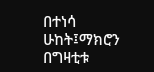በተነሳ ሁከት፤ማክሮን በግዛቲቱ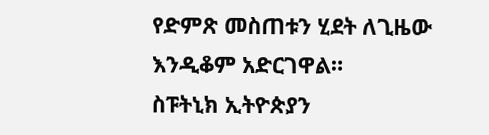የድምጽ መስጠቱን ሂደት ለጊዜው እንዲቆም አድርገዋል።
ስፑትኒክ ኢትዮጵያን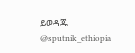ይወዳጁ @sputnik_ethiopia